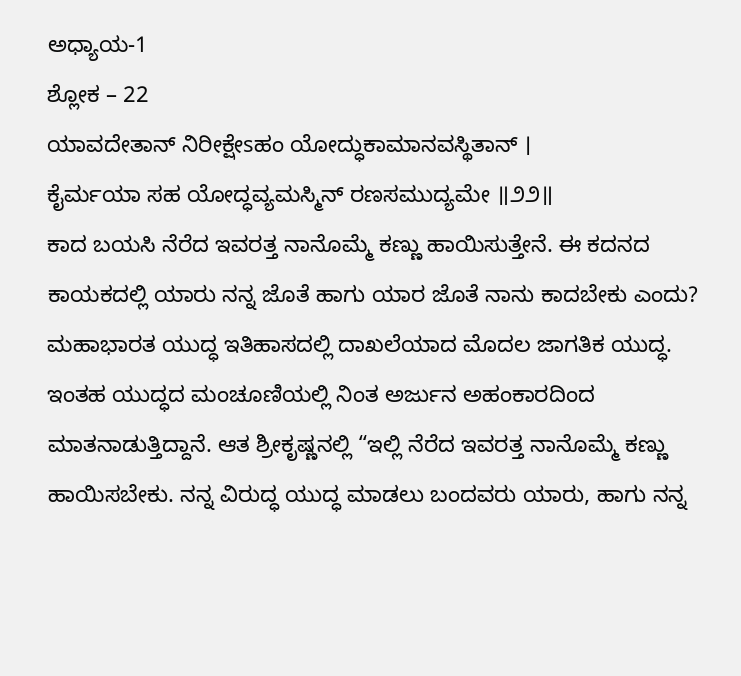ಅಧ್ಯಾಯ-1
ಶ್ಲೋಕ – 22
ಯಾವದೇತಾನ್ ನಿರೀಕ್ಷೇsಹಂ ಯೋದ್ಧುಕಾಮಾನವಸ್ಥಿತಾನ್ ।
ಕೈರ್ಮಯಾ ಸಹ ಯೋದ್ಧವ್ಯಮಸ್ಮಿನ್ ರಣಸಮುದ್ಯಮೇ ॥೨೨॥
ಕಾದ ಬಯಸಿ ನೆರೆದ ಇವರತ್ತ ನಾನೊಮ್ಮೆ ಕಣ್ಣು ಹಾಯಿಸುತ್ತೇನೆ. ಈ ಕದನದ ಕಾಯಕದಲ್ಲಿ ಯಾರು ನನ್ನ ಜೊತೆ ಹಾಗು ಯಾರ ಜೊತೆ ನಾನು ಕಾದಬೇಕು ಎಂದು?
ಮಹಾಭಾರತ ಯುದ್ಧ ಇತಿಹಾಸದಲ್ಲಿ ದಾಖಲೆಯಾದ ಮೊದಲ ಜಾಗತಿಕ ಯುದ್ಧ. ಇಂತಹ ಯುದ್ಧದ ಮಂಚೂಣಿಯಲ್ಲಿ ನಿಂತ ಅರ್ಜುನ ಅಹಂಕಾರದಿಂದ ಮಾತನಾಡುತ್ತಿದ್ದಾನೆ. ಆತ ಶ್ರೀಕೃಷ್ಣನಲ್ಲಿ “ಇಲ್ಲಿ ನೆರೆದ ಇವರತ್ತ ನಾನೊಮ್ಮೆ ಕಣ್ಣು ಹಾಯಿಸಬೇಕು. ನನ್ನ ವಿರುದ್ಧ ಯುದ್ಧ ಮಾಡಲು ಬಂದವರು ಯಾರು, ಹಾಗು ನನ್ನ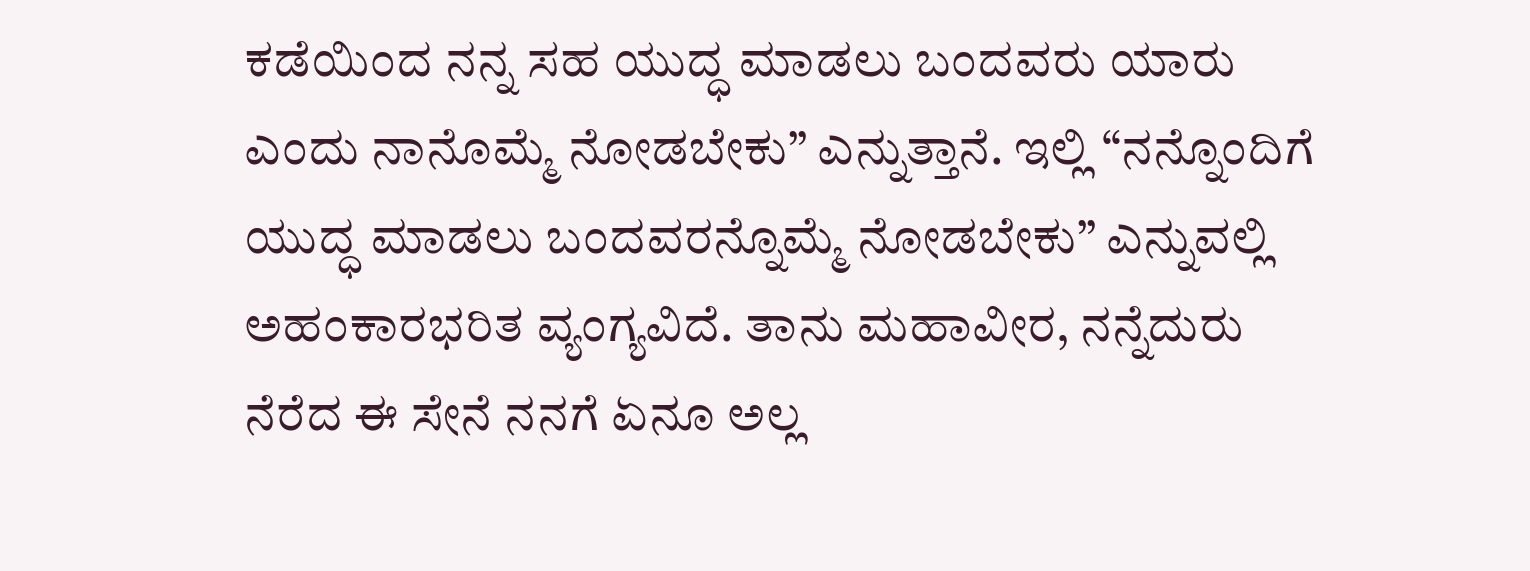ಕಡೆಯಿಂದ ನನ್ನ ಸಹ ಯುದ್ಧ ಮಾಡಲು ಬಂದವರು ಯಾರು ಎಂದು ನಾನೊಮ್ಮೆ ನೋಡಬೇಕು” ಎನ್ನುತ್ತಾನೆ. ಇಲ್ಲಿ “ನನ್ನೊಂದಿಗೆ ಯುದ್ಧ ಮಾಡಲು ಬಂದವರನ್ನೊಮ್ಮೆ ನೋಡಬೇಕು” ಎನ್ನುವಲ್ಲಿ ಅಹಂಕಾರಭರಿತ ವ್ಯಂಗ್ಯವಿದೆ. ತಾನು ಮಹಾವೀರ, ನನ್ನೆದುರು ನೆರೆದ ಈ ಸೇನೆ ನನಗೆ ಏನೂ ಅಲ್ಲ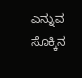ಎನ್ನುವ ಸೊಕ್ಕಿನ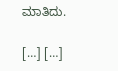ಮಾತಿದು.

[…] […]